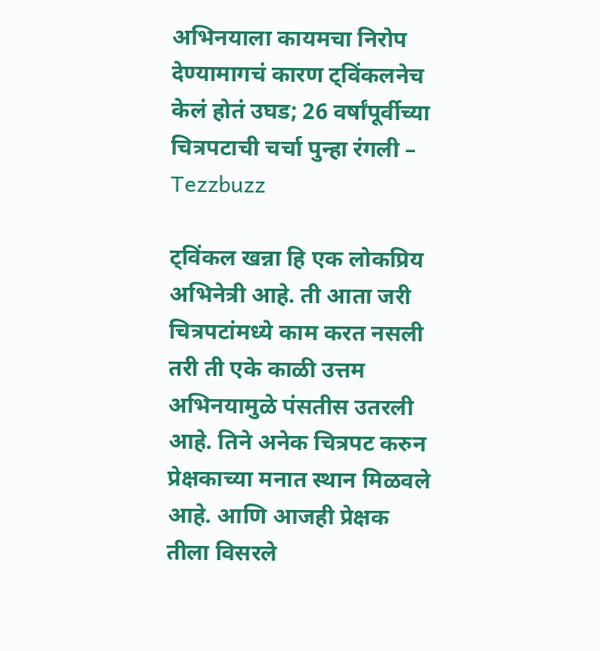अभिनयाला कायमचा निरोप देण्यामागचं कारण ट्विंकलनेच केलं होतं उघड; 26 वर्षांपूर्वीच्या चित्रपटाची चर्चा पुन्हा रंगली – Tezzbuzz

ट्विंकल खन्ना हि एक लोकप्रिय अभिनेत्री आहे. ती आता जरी चित्रपटांमध्ये काम करत नसली तरी ती एके काळी उत्तम अभिनयामुळे पंसतीस उतरली आहे. तिने अनेक चित्रपट करुन प्रेक्षकाच्या मनात स्थान मिळवले आहे. आणि आजही प्रेक्षक तीला विसरले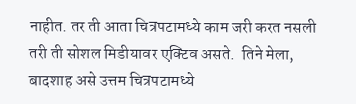नाहीत. तर ती आता चित्रपटामध्ये काम जरी करत नसली तरी ती सोशल मिडीयावर एक्टिव असते.  तिने मेला, बादशाह असे उत्तम चित्रपटामध्ये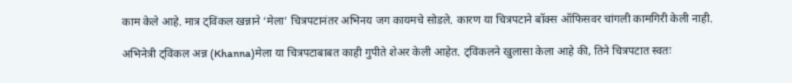काम केले आहे. मात्र ट्विंकल खन्नाने ‘मेला’ चित्रपटानंतर अभिनय जग कायमचे सोडले. कारण या चित्रपटाने बॉक्स ऑफिसवर चांगली कामगिरी केली नाही.

अभिनेत्री ट्विंकल अन्न (Khanna)मेला या चित्रपटाबाबत काही गुपीते शेअर केली आहेत. ट्विंकलने खुलासा केला आहे की, तिने चित्रपटात स्वतः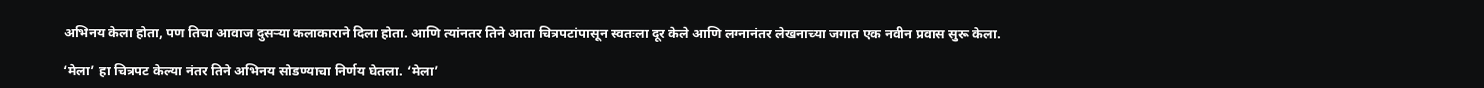अभिनय केला होता, पण तिचा आवाज दुसऱ्या कलाकाराने दिला होता. आणि त्यांनतर तिने आता चित्रपटांपासून स्वतःला दूर केले आणि लग्नानंतर लेखनाच्या जगात एक नवीन प्रवास सुरू केला.

‘मेला’ हा चित्रपट केल्या नंतर तिने अभिनय सोडण्याचा निर्णय घेतला. ‘मेला’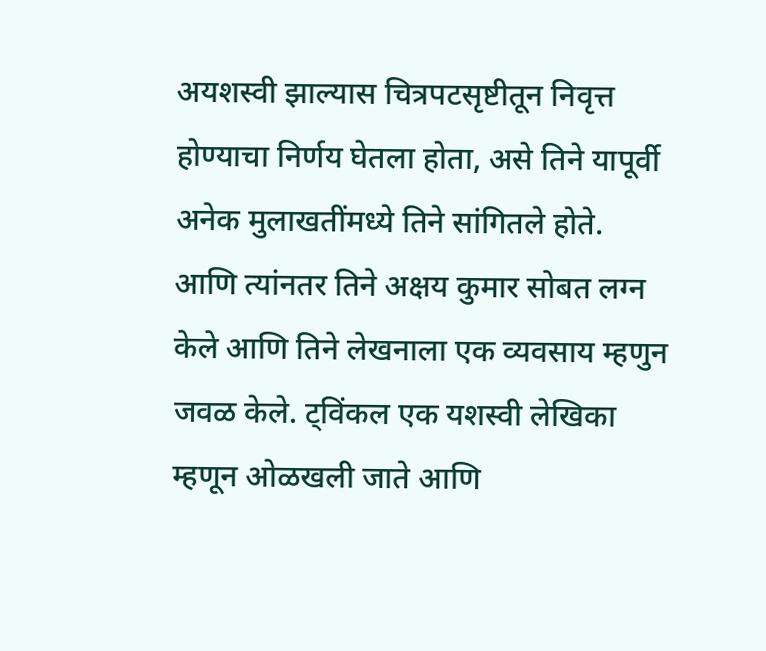अयशस्वी झाल्यास चित्रपटसृष्टीतून निवृत्त होण्याचा निर्णय घेतला होता, असे तिने यापूर्वी अनेक मुलाखतींमध्ये तिने सांगितले होते. आणि त्यांनतर तिने अक्षय कुमार सोबत लग्न केले आणि तिने लेखनाला एक व्यवसाय म्हणुन जवळ केले. ट्विंकल एक यशस्वी लेखिका म्हणून ओळखली जाते आणि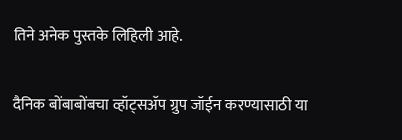तिने अनेक पुस्तके लिहिली आहे.

दैनिक बोंबाबोंबचा व्हॉट्सॲप ग्रुप जॉईन करण्यासाठी या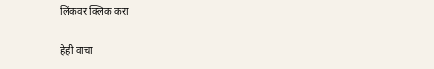लिंकवर क्लिक करा

हेही वाचा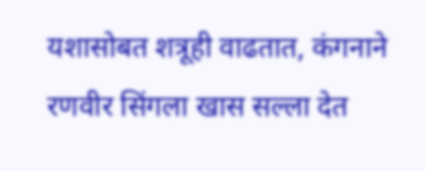यशासोबत शत्रूही वाढतात, कंगनाने रणवीर सिंगला खास सल्ला देत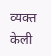व्यक्त केली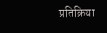प्रतिक्रिया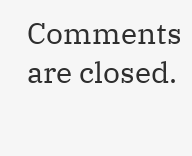Comments are closed.